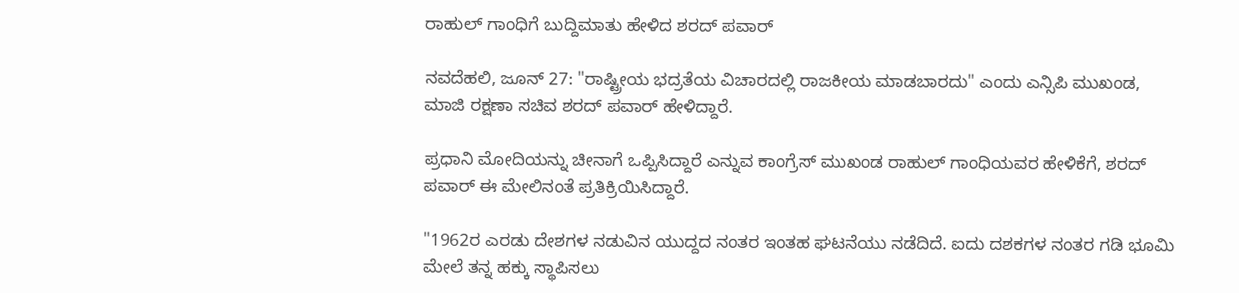ರಾಹುಲ್ ಗಾಂಧಿಗೆ ಬುದ್ದಿಮಾತು ಹೇಳಿದ ಶರದ್ ಪವಾರ್

ನವದೆಹಲಿ, ಜೂನ್ 27: "ರಾಷ್ಟ್ರೀಯ ಭದ್ರತೆಯ ವಿಚಾರದಲ್ಲಿ ರಾಜಕೀಯ ಮಾಡಬಾರದು" ಎಂದು ಎನ್ಸಿಪಿ ಮುಖಂಡ, ಮಾಜಿ ರಕ್ಷಣಾ ಸಚಿವ ಶರದ್ ಪವಾರ್ ಹೇಳಿದ್ದಾರೆ.

ಪ್ರಧಾನಿ ಮೋದಿಯನ್ನು ಚೀನಾಗೆ ಒಪ್ಪಿಸಿದ್ದಾರೆ ಎನ್ನುವ ಕಾಂಗ್ರೆಸ್ ಮುಖಂಡ ರಾಹುಲ್ ಗಾಂಧಿಯವರ ಹೇಳಿಕೆಗೆ, ಶರದ್ ಪವಾರ್ ಈ ಮೇಲಿನಂತೆ ಪ್ರತಿಕ್ರಿಯಿಸಿದ್ದಾರೆ.

"1962ರ ಎರಡು ದೇಶಗಳ ನಡುವಿನ ಯುದ್ದದ ನಂತರ ಇಂತಹ ಘಟನೆಯು ನಡೆದಿದೆ. ಐದು ದಶಕಗಳ ನಂತರ ಗಡಿ ಭೂಮಿ ಮೇಲೆ ತನ್ನ ಹಕ್ಕು ಸ್ಥಾಪಿಸಲು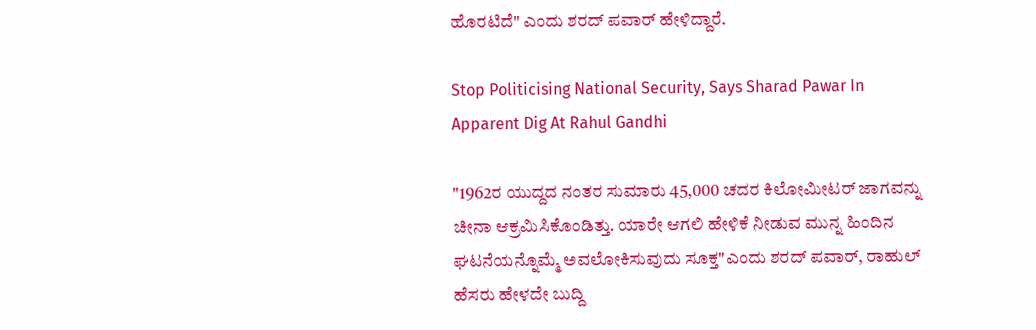ಹೊರಟಿದೆ" ಎಂದು ಶರದ್ ಪವಾರ್ ಹೇಳಿದ್ದಾರೆ.

Stop Politicising National Security, Says Sharad Pawar In Apparent Dig At Rahul Gandhi

"1962ರ ಯುದ್ದದ ನಂತರ ಸುಮಾರು 45,000 ಚದರ ಕಿಲೋಮೀಟರ್ ಜಾಗವನ್ನು ಚೀನಾ ಆಕ್ರಮಿಸಿಕೊಂಡಿತ್ತು. ಯಾರೇ ಆಗಲಿ ಹೇಳಿಕೆ ನೀಡುವ ಮುನ್ನ ಹಿಂದಿನ ಘಟನೆಯನ್ನೊಮ್ಮೆ ಅವಲೋಕಿಸುವುದು ಸೂಕ್ತ"ಎಂದು ಶರದ್ ಪವಾರ್, ರಾಹುಲ್ ಹೆಸರು ಹೇಳದೇ ಬುದ್ದಿ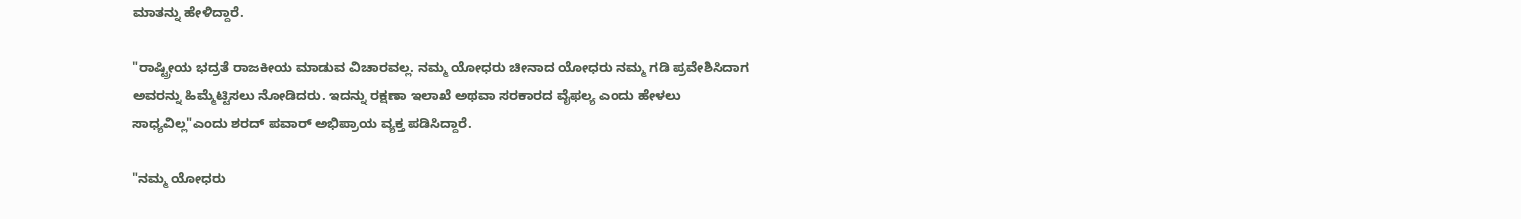ಮಾತನ್ನು ಹೇಳಿದ್ದಾರೆ.

"ರಾಷ್ಟ್ರೀಯ ಭದ್ರತೆ ರಾಜಕೀಯ ಮಾಡುವ ವಿಚಾರವಲ್ಲ. ನಮ್ಮ ಯೋಧರು ಚೀನಾದ ಯೋಧರು ನಮ್ಮ ಗಡಿ ಪ್ರವೇಶಿಸಿದಾಗ ಅವರನ್ನು ಹಿಮ್ಮೆಟ್ಟಿಸಲು ನೋಡಿದರು. ಇದನ್ನು ರಕ್ಷಣಾ ಇಲಾಖೆ ಅಥವಾ ಸರಕಾರದ ವೈಫಲ್ಯ ಎಂದು ಹೇಳಲು ಸಾಧ್ಯವಿಲ್ಲ"ಎಂದು ಶರದ್ ಪವಾರ್ ಅಭಿಪ್ರಾಯ ವ್ಯಕ್ತ ಪಡಿಸಿದ್ದಾರೆ.

"ನಮ್ಮ ಯೋಧರು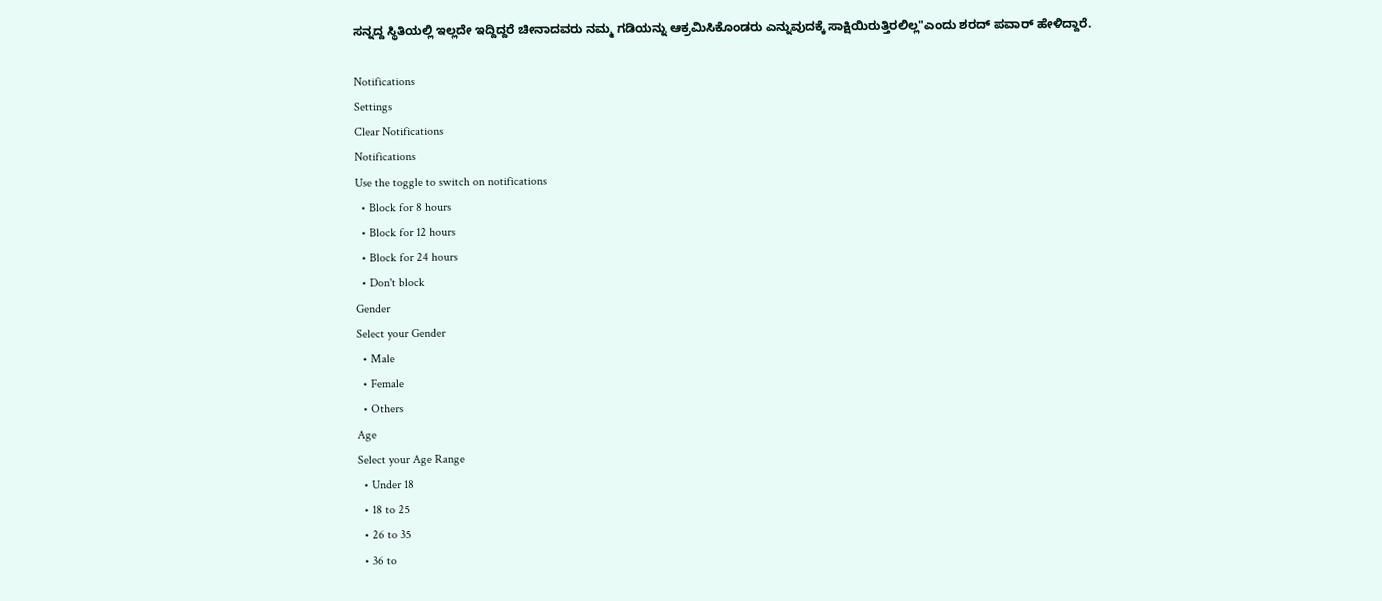ಸನ್ನದ್ದ ಸ್ಥಿತಿಯಲ್ಲಿ ಇಲ್ಲದೇ ಇದ್ದಿದ್ದರೆ ಚೀನಾದವರು ನಮ್ಮ ಗಡಿಯನ್ನು ಆಕ್ರಮಿಸಿಕೊಂಡರು ಎನ್ನುವುದಕ್ಕೆ ಸಾಕ್ಷಿಯಿರುತ್ತಿರಲಿಲ್ಲ"ಎಂದು ಶರದ್ ಪವಾರ್ ಹೇಳಿದ್ದಾರೆ.

Notifications
Settings
Clear Notifications
Notifications
Use the toggle to switch on notifications
  • Block for 8 hours
  • Block for 12 hours
  • Block for 24 hours
  • Don't block
Gender
Select your Gender
  • Male
  • Female
  • Others
Age
Select your Age Range
  • Under 18
  • 18 to 25
  • 26 to 35
  • 36 to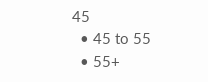45
  • 45 to 55
  • 55+